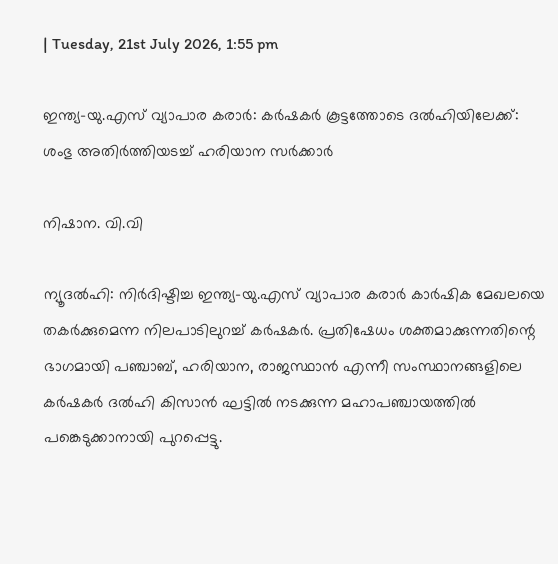| Tuesday, 21st July 2026, 1:55 pm

ഇന്ത്യ-യു.എസ് വ്യാപാര കരാര്‍: കര്‍ഷകര്‍ കൂട്ടത്തോടെ ദല്‍ഹിയിലേക്ക്: ശംഭു അതിര്‍ത്തിയടച്ച് ഹരിയാന സര്‍ക്കാര്‍

നിഷാന. വി.വി

ന്യൂദല്‍ഹി: നിര്‍ദിഷ്ടിച്ച ഇന്ത്യ-യു.എസ് വ്യാപാര കരാര്‍ കാര്‍ഷിക മേഖലയെ തകര്‍ക്കുമെന്ന നിലപാടിലുറച്ച് കര്‍ഷകര്‍. പ്രതിഷേധം ശക്തമാക്കുന്നതിന്റെ ഭാഗമായി പഞ്ചാബ്, ഹരിയാന, രാജസ്ഥാന്‍ എന്നീ സംസ്ഥാനങ്ങളിലെ കര്‍ഷകര്‍ ദല്‍ഹി കിസാന്‍ ഘട്ടില്‍ നടക്കുന്ന മഹാപഞ്ചായത്തില്‍ പങ്കെടുക്കാനായി പുറപ്പെട്ടു.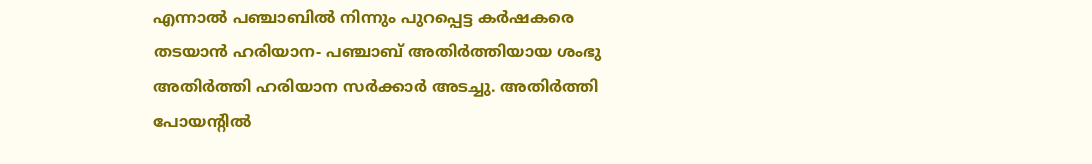എന്നാല്‍ പഞ്ചാബില്‍ നിന്നും പുറപ്പെട്ട കര്‍ഷകരെ തടയാന്‍ ഹരിയാന- പഞ്ചാബ് അതിര്‍ത്തിയായ ശംഭു അതിര്‍ത്തി ഹരിയാന സര്‍ക്കാര്‍ അടച്ചു. അതിര്‍ത്തി പോയന്റില്‍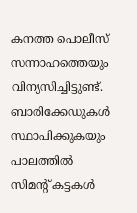കനത്ത പൊലീസ് സന്നാഹത്തെയും വിന്യസിച്ചിട്ടുണ്ട്. ബാരിക്കേഡുകള്‍ സ്ഥാപിക്കുകയും പാലത്തില്‍ സിമന്റ് കട്ടകള്‍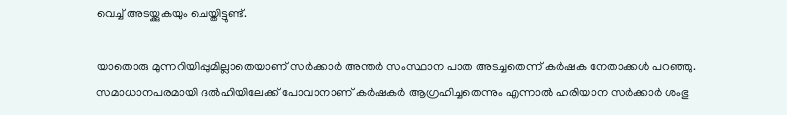വെച്ച് അടയ്ക്കുകയും ചെയ്തിട്ടുണ്ട്.

യാതൊരു മുന്നറിയിപ്പുമില്ലാതെയാണ് സര്‍ക്കാര്‍ അന്തര്‍ സംസ്ഥാന പാത അടച്ചതെന്ന് കര്‍ഷക നേതാക്കള്‍ പറഞ്ഞു. സമാധാനപരമായി ദല്‍ഹിയിലേക്ക് പോവാനാണ് കര്‍ഷകര്‍ ആഗ്രഹിച്ചതെന്നും എന്നാല്‍ ഹരിയാന സര്‍ക്കാര്‍ ശംഭു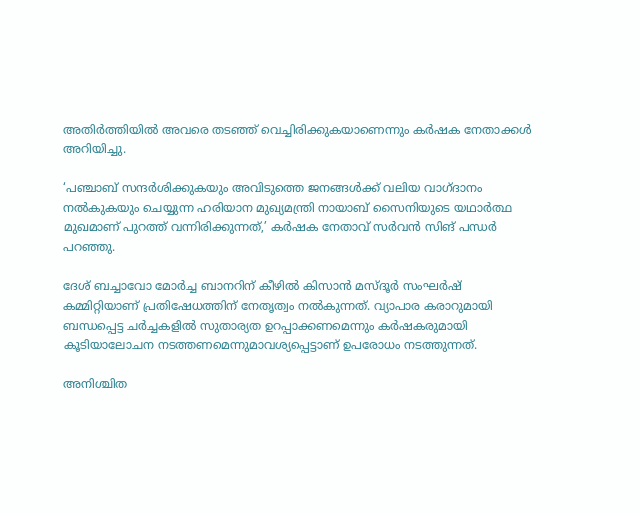അതിര്‍ത്തിയില്‍ അവരെ തടഞ്ഞ് വെച്ചിരിക്കുകയാണെന്നും കര്‍ഷക നേതാക്കള്‍ അറിയിച്ചു.

‘പഞ്ചാബ് സന്ദര്‍ശിക്കുകയും അവിടുത്തെ ജനങ്ങള്‍ക്ക് വലിയ വാഗ്ദാനം നല്‍കുകയും ചെയ്യുന്ന ഹരിയാന മുഖ്യമന്ത്രി നായാബ് സൈനിയുടെ യഥാര്‍ത്ഥ മുഖമാണ് പുറത്ത് വന്നിരിക്കുന്നത്,’ കര്‍ഷക നേതാവ് സര്‍വന്‍ സിങ് പന്ധര്‍ പറഞ്ഞു.

ദേശ് ബച്ചാവോ മോര്‍ച്ച ബാനറിന് കീഴില്‍ കിസാന്‍ മസ്ദൂര്‍ സംഘര്‍ഷ് കമ്മിറ്റിയാണ് പ്രതിഷേധത്തിന് നേതൃത്വം നല്‍കുന്നത്. വ്യാപാര കരാറുമായി ബന്ധപ്പെട്ട ചര്‍ച്ചകളില്‍ സുതാര്യത ഉറപ്പാക്കണമെന്നും കര്‍ഷകരുമായി കൂടിയാലോചന നടത്തണമെന്നുമാവശ്യപ്പെട്ടാണ് ഉപരോധം നടത്തുന്നത്.

അനിശ്ചിത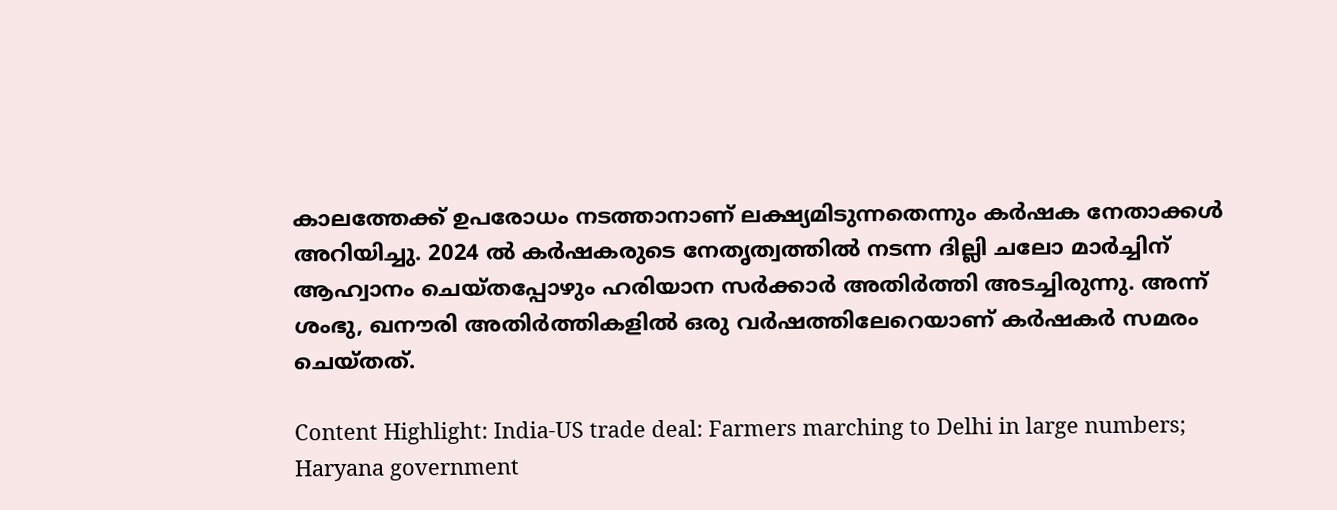കാലത്തേക്ക് ഉപരോധം നടത്താനാണ് ലക്ഷ്യമിടുന്നതെന്നും കര്‍ഷക നേതാക്കള്‍ അറിയിച്ചു. 2024 ല്‍ കര്‍ഷകരുടെ നേതൃത്വത്തില്‍ നടന്ന ദില്ലി ചലോ മാര്‍ച്ചിന് ആഹ്വാനം ചെയ്തപ്പോഴും ഹരിയാന സര്‍ക്കാര്‍ അതിര്‍ത്തി അടച്ചിരുന്നു. അന്ന് ശംഭു, ഖനൗരി അതിര്‍ത്തികളില്‍ ഒരു വര്‍ഷത്തിലേറെയാണ് കര്‍ഷകര്‍ സമരം ചെയ്തത്.

Content Highlight: India-US trade deal: Farmers marching to Delhi in large numbers; Haryana government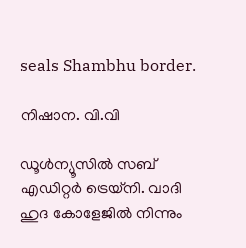seals Shambhu border.

നിഷാന. വി.വി

ഡൂള്‍ന്യൂസില്‍ സബ് എഡിറ്റര്‍ ട്രെയ്‌നി. വാദി ഹുദ കോളേജില്‍ നിന്നും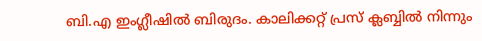ബി.എ ഇംഗ്ലീഷില്‍ ബിരുദം. കാലിക്കറ്റ് പ്രസ് ക്ലബ്ബില്‍ നിന്നും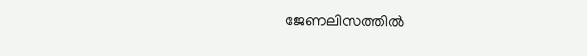ജേണലിസത്തില്‍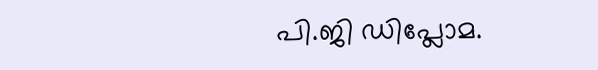പി.ജി ഡിപ്ലോമ.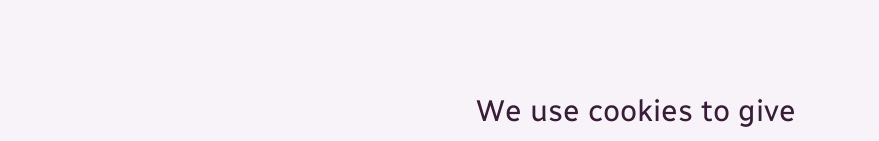We use cookies to give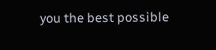you the best possible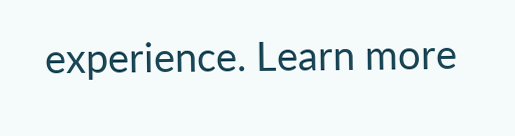experience. Learn more